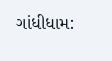ગાંધીધામ: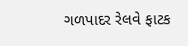ગળપાદર રેલવે ફાટક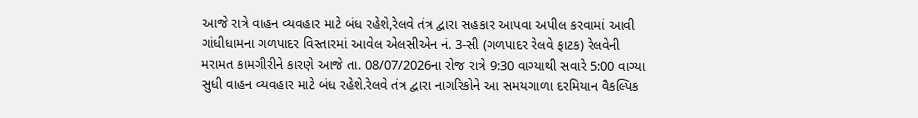આજે રાત્રે વાહન વ્યવહાર માટે બંધ રહેશે,રેલવે તંત્ર દ્વારા સહકાર આપવા અપીલ કરવામાં આવી
ગાંધીધામના ગળપાદર વિસ્તારમાં આવેલ એલસીએન નં. 3-સી (ગળપાદર રેલવે ફાટક) રેલવેની મરામત કામગીરીને કારણે આજે તા. 08/07/2026ના રોજ રાત્રે 9:30 વાગ્યાથી સવારે 5:00 વાગ્યા સુધી વાહન વ્યવહાર માટે બંધ રહેશે.રેલવે તંત્ર દ્વારા નાગરિકોને આ સમયગાળા દરમિયાન વૈકલ્પિક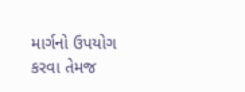માર્ગનો ઉપયોગ કરવા તેમજ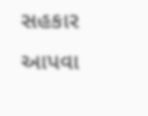સહકાર આપવા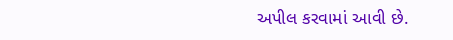અપીલ કરવામાં આવી છે.